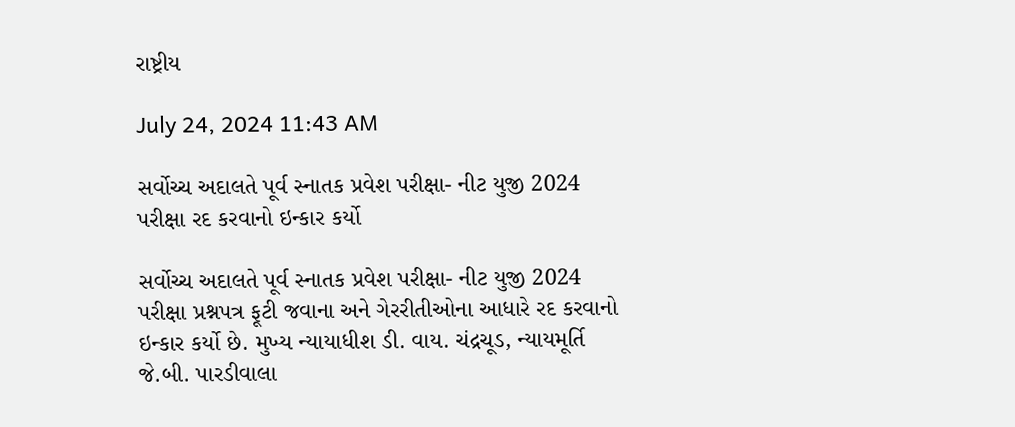રાષ્ટ્રીય

July 24, 2024 11:43 AM

સર્વોચ્ચ અદાલતે પૂર્વ સ્નાતક પ્રવેશ પરીક્ષા- નીટ યુજી 2024 પરીક્ષા રદ કરવાનો ઇન્કાર કર્યો

સર્વોચ્ચ અદાલતે પૂર્વ સ્નાતક પ્રવેશ પરીક્ષા- નીટ યુજી 2024 પરીક્ષા પ્રશ્નપત્ર ફૂટી જવાના અને ગેરરીતીઓના આધારે રદ કરવાનો ઇન્કાર કર્યો છે. મુખ્ય ન્યાયાધીશ ડી. વાય. ચંદ્રચૂડ, ન્યાયમૂર્તિ જે.બી. પારડીવાલા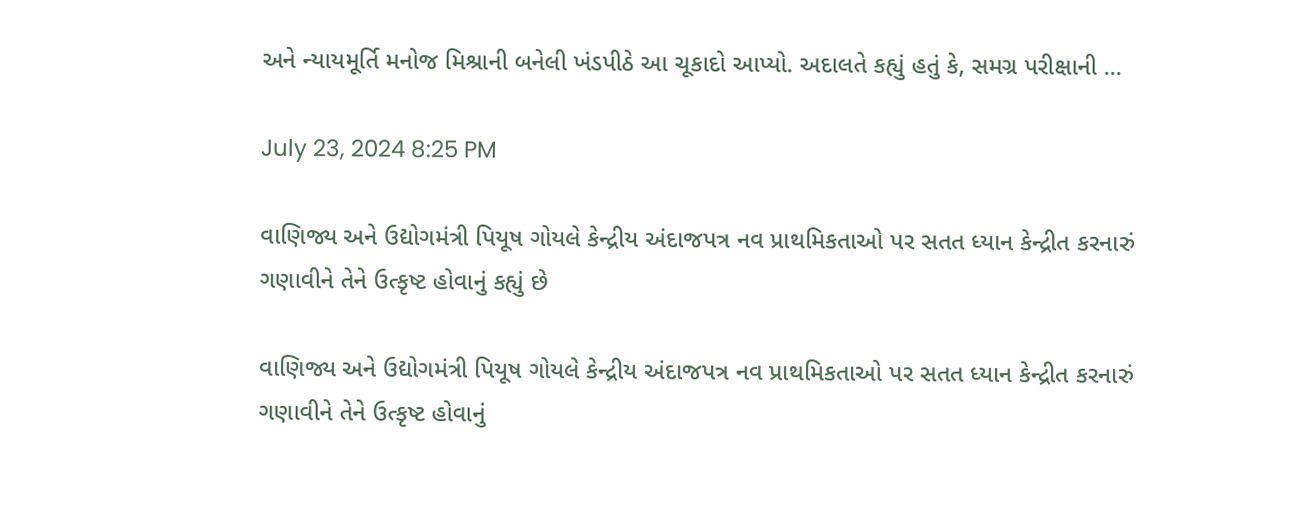અને ન્યાયમૂર્તિ મનોજ મિશ્રાની બનેલી ખંડપીઠે આ ચૂકાદો આપ્યો. અદાલતે કહ્યું હતું કે, સમગ્ર પરીક્ષાની ...

July 23, 2024 8:25 PM

વાણિજ્ય અને ઉદ્યોગમંત્રી પિયૂષ ગોયલે કેન્દ્રીય અંદાજપત્ર નવ પ્રાથમિકતાઓ પર સતત ધ્યાન કેન્દ્રીત કરનારું ગણાવીને તેને ઉત્કૃષ્ટ હોવાનું કહ્યું છે

વાણિજ્ય અને ઉદ્યોગમંત્રી પિયૂષ ગોયલે કેન્દ્રીય અંદાજપત્ર નવ પ્રાથમિકતાઓ પર સતત ધ્યાન કેન્દ્રીત કરનારું ગણાવીને તેને ઉત્કૃષ્ટ હોવાનું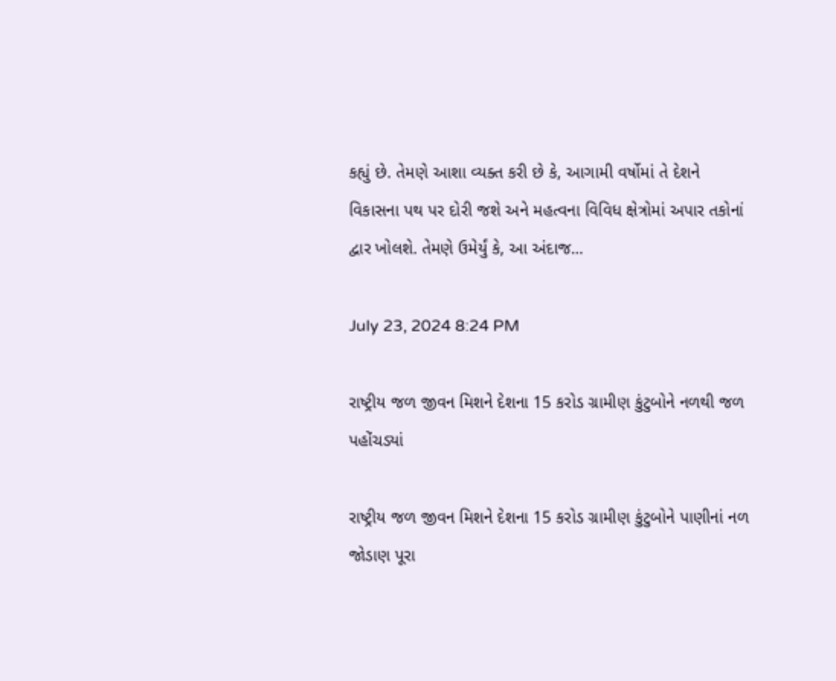કહ્યું છે. તેમણે આશા વ્યક્ત કરી છે કે, આગામી વર્ષોમાં તે દેશને વિકાસના પથ પર દોરી જશે અને મહત્વના વિવિધ ક્ષેત્રોમાં અપાર તકોનાં દ્વાર ખોલશે. તેમણે ઉમેર્યું કે, આ અંદાજ...

July 23, 2024 8:24 PM

રાષ્ટ્રીય જળ જીવન મિશને દેશના 15 કરોડ ગ્રામીણ કુંટુબોને નળથી જળ પહોંચડ્યાં

રાષ્ટ્રીય જળ જીવન મિશને દેશના 15 કરોડ ગ્રામીણ કુંટુબોને પાણીનાં નળ જોડાણ પૂરા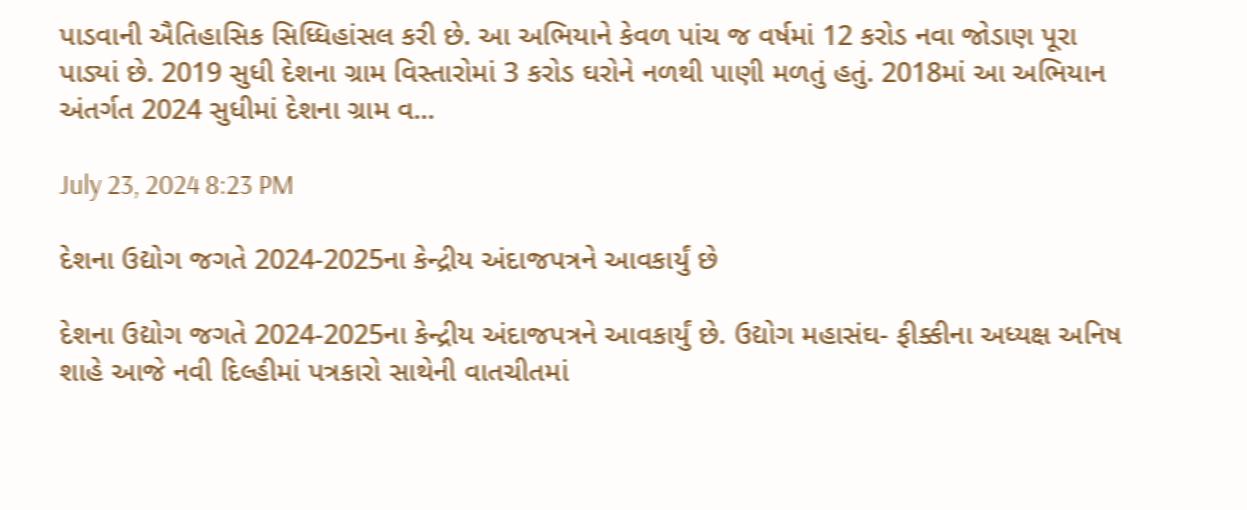પાડવાની ઐતિહાસિક સિધ્ધિહાંસલ કરી છે. આ અભિયાને કેવળ પાંચ જ વર્ષમાં 12 કરોડ નવા જોડાણ પૂરા પાડ્યાં છે. 2019 સુધી દેશના ગ્રામ વિસ્તારોમાં 3 કરોડ ઘરોને નળથી પાણી મળતું હતું. 2018માં આ અભિયાન અંતર્ગત 2024 સુધીમાં દેશના ગ્રામ વ...

July 23, 2024 8:23 PM

દેશના ઉદ્યોગ જગતે 2024-2025ના કેન્દ્રીય અંદાજપત્રને આવકાર્યું છે

દેશના ઉદ્યોગ જગતે 2024-2025ના કેન્દ્રીય અંદાજપત્રને આવકાર્યું છે. ઉદ્યોગ મહાસંઘ- ફીક્કીના અધ્યક્ષ અનિષ શાહે આજે નવી દિલ્હીમાં પત્રકારો સાથેની વાતચીતમાં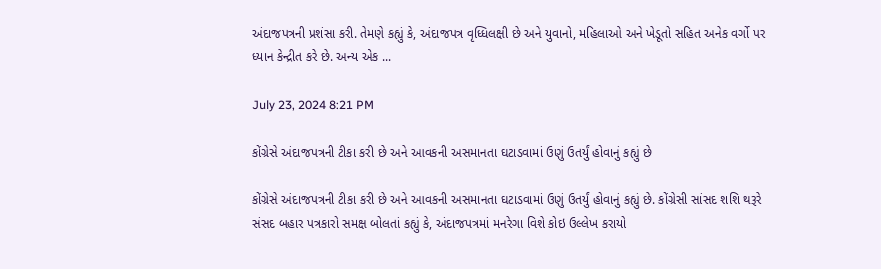અંદાજપત્રની પ્રશંસા કરી. તેમણે કહ્યું કે, અંદાજપત્ર વૃધ્ધિલક્ષી છે અને યુવાનો, મહિલાઓ અને ખેડૂતો સહિત અનેક વર્ગો પર ધ્યાન કેન્દ્રીત કરે છે. અન્ય એક ...

July 23, 2024 8:21 PM

કોંગ્રેસે અંદાજપત્રની ટીકા કરી છે અને આવકની અસમાનતા ઘટાડવામાં ઉણું ઉતર્યું હોવાનું કહ્યું છે

કોંગ્રેસે અંદાજપત્રની ટીકા કરી છે અને આવકની અસમાનતા ઘટાડવામાં ઉણું ઉતર્યું હોવાનું કહ્યું છે. કોંગ્રેસી સાંસદ શશિ થરૂરે સંસદ બહાર પત્રકારો સમક્ષ બોલતાં કહ્યું કે, અંદાજપત્રમાં મનરેગા વિશે કોઇ ઉલ્લેખ કરાયો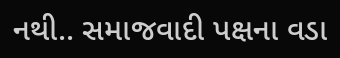નથી.. સમાજવાદી પક્ષના વડા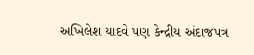અખિલેશ યાદવે પણ કેન્દ્રીય અંદાજપત્ર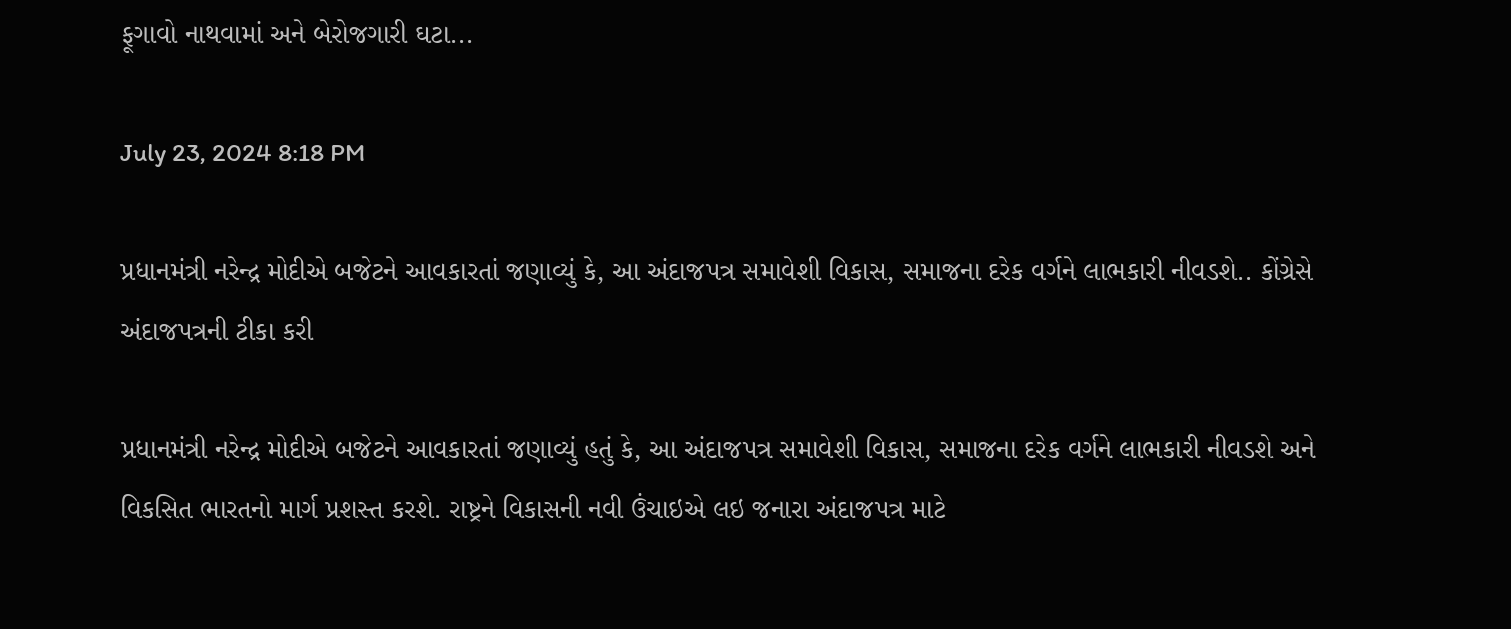ફૂગાવો નાથવામાં અને બેરોજગારી ઘટા...

July 23, 2024 8:18 PM

પ્રધાનમંત્રી નરેન્દ્ર મોદીએ બજેટને આવકારતાં જણાવ્યું કે, આ અંદાજપત્ર સમાવેશી વિકાસ, સમાજના દરેક વર્ગને લાભકારી નીવડશે.. કોંગ્રેસે અંદાજપત્રની ટીકા કરી

પ્રધાનમંત્રી નરેન્દ્ર મોદીએ બજેટને આવકારતાં જણાવ્યું હતું કે, આ અંદાજપત્ર સમાવેશી વિકાસ, સમાજના દરેક વર્ગને લાભકારી નીવડશે અને વિકસિત ભારતનો માર્ગ પ્રશસ્ત કરશે. રાષ્ટ્રને વિકાસની નવી ઉંચાઇએ લઇ જનારા અંદાજપત્ર માટે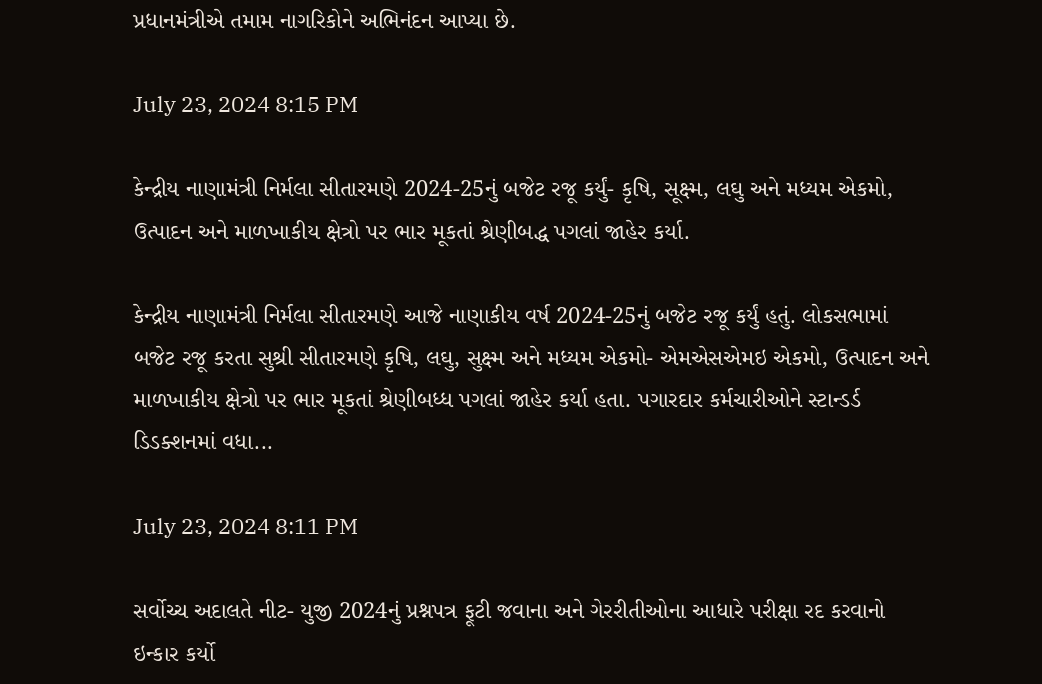પ્રધાનમંત્રીએ તમામ નાગરિકોને અભિનંદન આપ્યા છે.

July 23, 2024 8:15 PM

કેન્દ્રીય નાણામંત્રી નિર્મલા સીતારમણે 2024-25નું બજેટ રજૂ કર્યું- કૃષિ, સૂક્ષ્મ, લઘુ અને મધ્યમ એકમો, ઉત્પાદન અને માળખાકીય ક્ષેત્રો પર ભાર મૂકતાં શ્રેણીબદ્ધ પગલાં જાહેર કર્યા.

કેન્દ્રીય નાણામંત્રી નિર્મલા સીતારમણે આજે નાણાકીય વર્ષ 2024-25નું બજેટ રજૂ કર્યું હતું. લોકસભામાં બજેટ રજૂ કરતા સુશ્રી સીતારમણે કૃષિ, લઘુ, સુક્ષ્મ અને મધ્યમ એકમો- એમએસએમઇ એકમો, ઉત્પાદન અને માળખાકીય ક્ષેત્રો પર ભાર મૂકતાં શ્રેણીબધ્ધ પગલાં જાહેર કર્યા હતા. પગારદાર કર્મચારીઓને સ્ટાન્ડર્ડ ડિડક્શનમાં વધા...

July 23, 2024 8:11 PM

સર્વોચ્ચ અદાલતે નીટ- યુજી 2024નું પ્રશ્નપત્ર ફૂટી જવાના અને ગેરરીતીઓના આધારે પરીક્ષા રદ કરવાનો ઇન્કાર કર્યો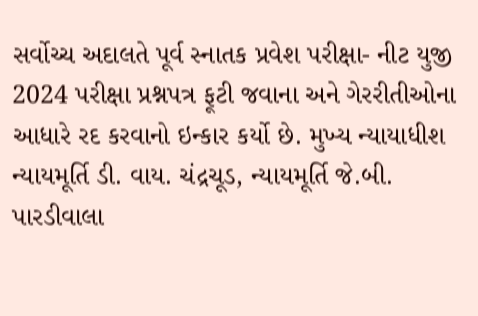સર્વોચ્ચ અદાલતે પૂર્વ સ્નાતક પ્રવેશ પરીક્ષા- નીટ યુજી 2024 પરીક્ષા પ્રશ્નપત્ર ફૂટી જવાના અને ગેરરીતીઓના આધારે રદ કરવાનો ઇન્કાર કર્યો છે. મુખ્ય ન્યાયાધીશ ન્યાયમૂર્તિ ડી. વાય. ચંદ્રચૂડ, ન્યાયમૂર્તિ જે.બી. પારડીવાલા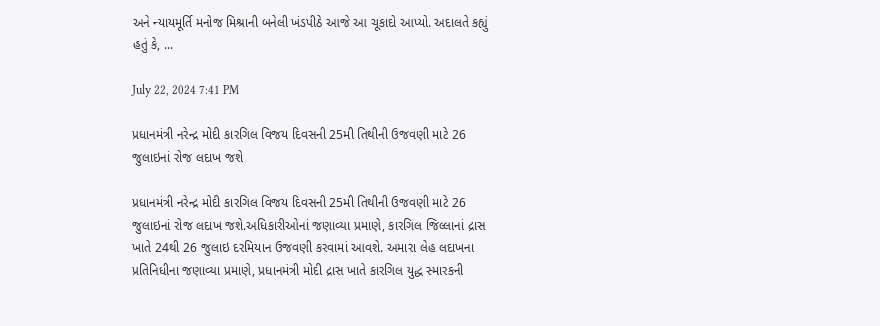અને ન્યાયમૂર્તિ મનોજ મિશ્રાની બનેલી ખંડપીઠે આજે આ ચૂકાદો આપ્યો. અદાલતે કહ્યું હતું કે, ...

July 22, 2024 7:41 PM

પ્રધાનમંત્રી નરેન્દ્ર મોદી કારગિલ વિજય દિવસની 25મી તિથીની ઉજવણી માટે 26 જુલાઇનાં રોજ લદાખ જશે

પ્રધાનમંત્રી નરેન્દ્ર મોદી કારગિલ વિજય દિવસની 25મી તિથીની ઉજવણી માટે 26 જુલાઇનાં રોજ લદાખ જશે.અધિકારીઓનાં જણાવ્યા પ્રમાણે, કારગિલ જિલ્લાનાં દ્રાસ ખાતે 24થી 26 જુલાઇ દરમિયાન ઉજવણી કરવામાં આવશે. અમારા લેહ લદાખના પ્રતિનિધીના જણાવ્યા પ્રમાણે, પ્રધાનમંત્રી મોદી દ્રાસ ખાતે કારગિલ યુદ્ધ સ્મારકની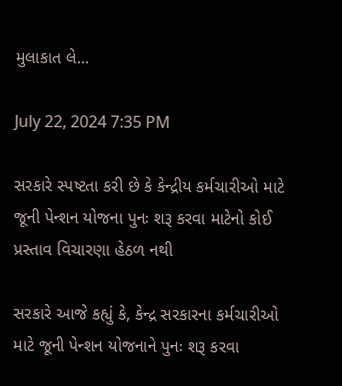મુલાકાત લે...

July 22, 2024 7:35 PM

સરકારે સ્પષ્ટતા કરી છે કે કેન્દ્રીય કર્મચારીઓ માટે જૂની પેન્શન યોજના પુનઃ શરૂ કરવા માટેનો કોઈ પ્રસ્તાવ વિચારણા હેઠળ નથી

સરકારે આજે કહ્યું કે, કેન્દ્ર સરકારના કર્મચારીઓ માટે જૂની પેન્શન યોજનાને પુનઃ શરૂ કરવા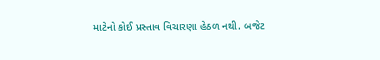માટેનો કોઈ પ્રસ્તાવ વિચારણા હેઠળ નથી. બજેટ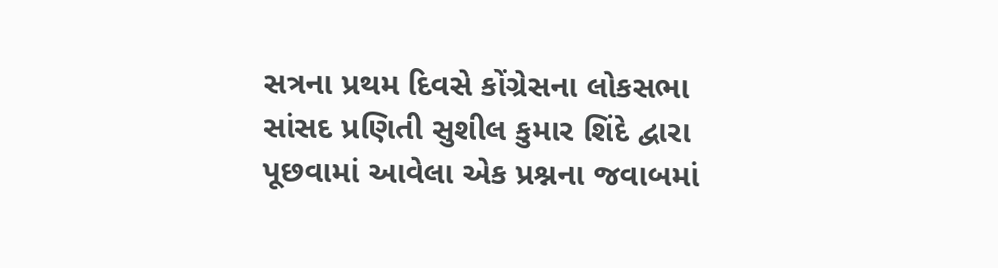સત્રના પ્રથમ દિવસે કોંગ્રેસના લોકસભા સાંસદ પ્રણિતી સુશીલ કુમાર શિંદે દ્વારા પૂછવામાં આવેલા એક પ્રશ્નના જવાબમાં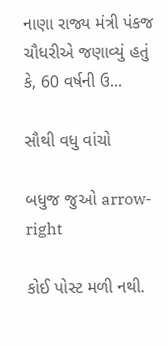નાણા રાજ્ય મંત્રી પંકજ ચૌધરીએ જણાવ્યું હતું કે, 60 વર્ષની ઉ...

સૌથી વધુ વાંચો

બધુજ જુઓ arrow-right

કોઈ પોસ્ટ મળી નથી.